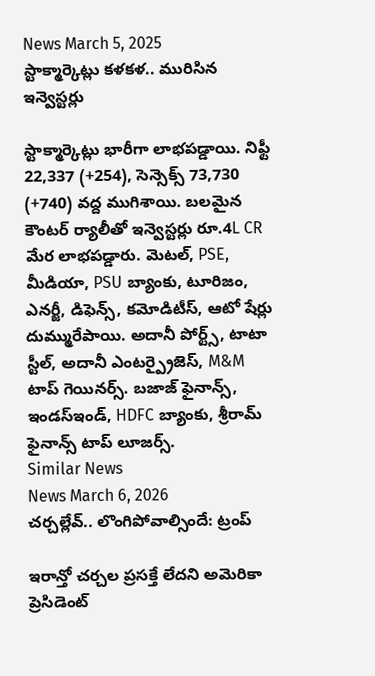News March 5, 2025
స్టాక్మార్కెట్లు కళకళ.. మురిసిన ఇన్వెస్టర్లు

స్టాక్మార్కెట్లు భారీగా లాభపడ్డాయి. నిఫ్టీ 22,337 (+254), సెన్సెక్స్ 73,730 (+740) వద్ద ముగిశాయి. బలమైన కౌంటర్ ర్యాలీతో ఇన్వెస్టర్లు రూ.4L CR మేర లాభపడ్డారు. మెటల్, PSE, మీడియా, PSU బ్యాంకు, టూరిజం, ఎనర్జీ, డిఫెన్స్, కమోడిటీస్, ఆటో షేర్లు దుమ్మురేపాయి. అదానీ పోర్ట్స్, టాటా స్టీల్, అదానీ ఎంటర్ప్రైజెస్, M&M టాప్ గెయినర్స్. బజాజ్ ఫైనాన్స్, ఇండస్ఇండ్, HDFC బ్యాంకు, శ్రీరామ్ ఫైనాన్స్ టాప్ లూజర్స్.
Similar News
News March 6, 2026
చర్చల్లేవ్.. లొంగిపోవాల్సిందే: ట్రంప్

ఇరాన్తో చర్చల ప్రసక్తే లేదని అమెరికా ప్రెసిడెంట్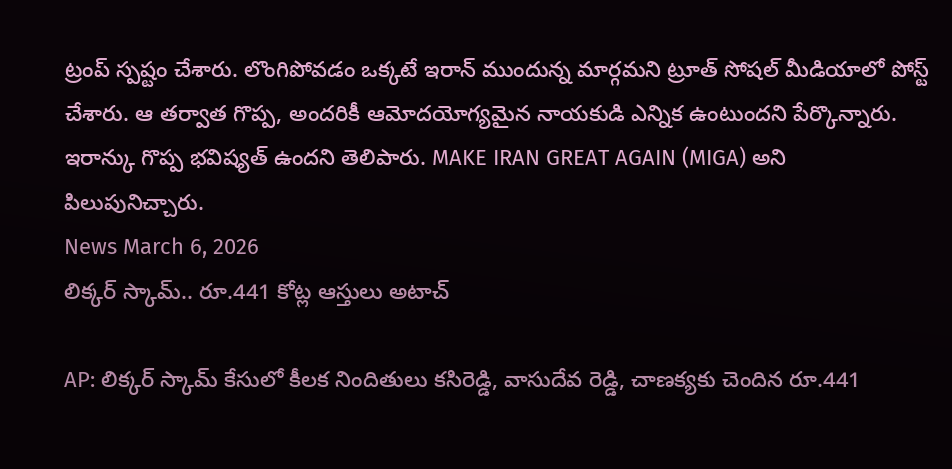ట్రంప్ స్పష్టం చేశారు. లొంగిపోవడం ఒక్కటే ఇరాన్ ముందున్న మార్గమని ట్రూత్ సోషల్ మీడియాలో పోస్ట్ చేశారు. ఆ తర్వాత గొప్ప, అందరికీ ఆమోదయోగ్యమైన నాయకుడి ఎన్నిక ఉంటుందని పేర్కొన్నారు. ఇరాన్కు గొప్ప భవిష్యత్ ఉందని తెలిపారు. MAKE IRAN GREAT AGAIN (MIGA) అని పిలుపునిచ్చారు.
News March 6, 2026
లిక్కర్ స్కామ్.. రూ.441 కోట్ల ఆస్తులు అటాచ్

AP: లిక్కర్ స్కామ్ కేసులో కీలక నిందితులు కసిరెడ్డి, వాసుదేవ రెడ్డి, చాణక్యకు చెందిన రూ.441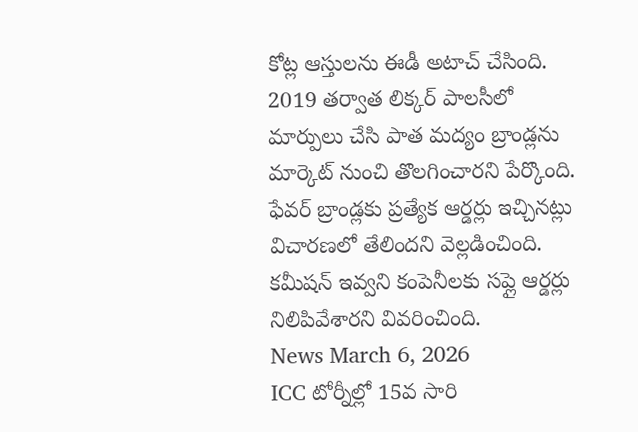కోట్ల ఆస్తులను ఈడీ అటాచ్ చేసింది. 2019 తర్వాత లిక్కర్ పాలసీలో మార్పులు చేసి పాత మద్యం బ్రాండ్లను మార్కెట్ నుంచి తొలగించారని పేర్కొంది. ఫేవర్ బ్రాండ్లకు ప్రత్యేక ఆర్డర్లు ఇచ్చినట్లు విచారణలో తేలిందని వెల్లడించింది. కమీషన్ ఇవ్వని కంపెనీలకు సప్లై ఆర్డర్లు నిలిపివేశారని వివరించింది.
News March 6, 2026
ICC టోర్నీల్లో 15వ సారి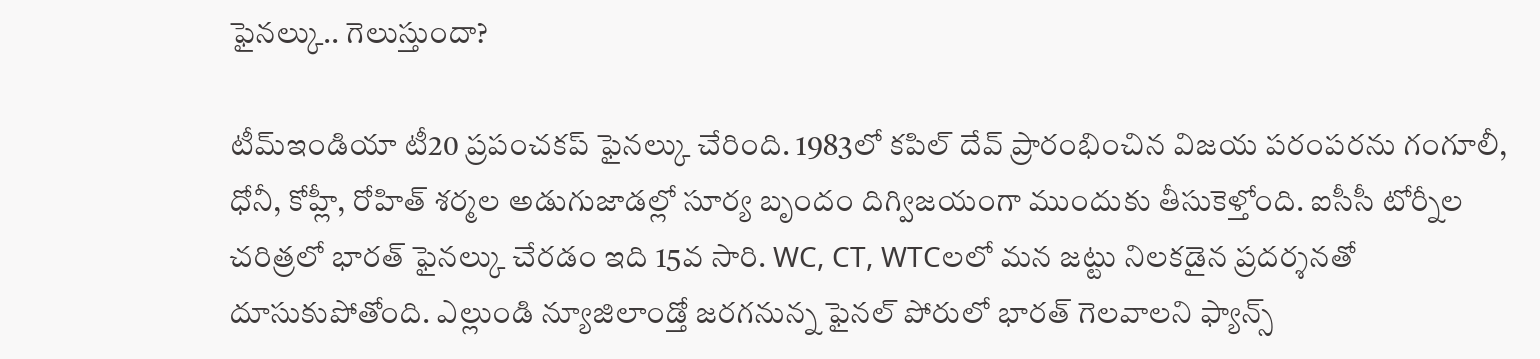ఫైనల్కు.. గెలుస్తుందా?

టీమ్ఇండియా టీ20 ప్రపంచకప్ ఫైనల్కు చేరింది. 1983లో కపిల్ దేవ్ ప్రారంభించిన విజయ పరంపరను గంగూలీ, ధోనీ, కోహ్లీ, రోహిత్ శర్మల అడుగుజాడల్లో సూర్య బృందం దిగ్విజయంగా ముందుకు తీసుకెళ్తోంది. ఐసీసీ టోర్నీల చరిత్రలో భారత్ ఫైనల్కు చేరడం ఇది 15వ సారి. WC, CT, WTCలలో మన జట్టు నిలకడైన ప్రదర్శనతో దూసుకుపోతోంది. ఎల్లుండి న్యూజిలాండ్తో జరగనున్న ఫైనల్ పోరులో భారత్ గెలవాలని ఫ్యాన్స్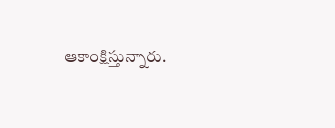ఆకాంక్షిస్తున్నారు.